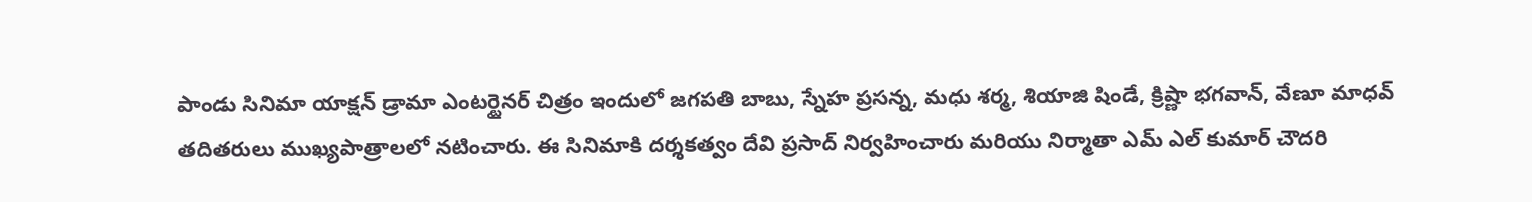పాండు సినిమా యాక్షన్ డ్రామా ఎంటర్టైనర్ చిత్రం ఇందులో జగపతి బాబు, స్నేహ ప్రసన్న, మధు శర్మ, శియాజి షిండే, క్రిష్ణా భగవాన్, వేణూ మాధవ్ తదితరులు ముఖ్యపాత్రాలలో నటించారు. ఈ సినిమాకి దర్శకత్వం దేవి ప్రసాద్ నిర్వహించారు మరియు నిర్మాతా ఎమ్ ఎల్ కుమార్ చౌదరి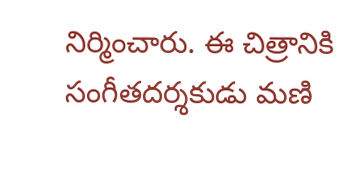నిర్మించారు. ఈ చిత్రానికి సంగీతదర్శకుడు మణి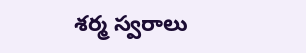శర్మ స్వరాలు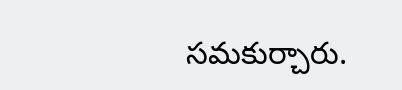సమకుర్చారు.